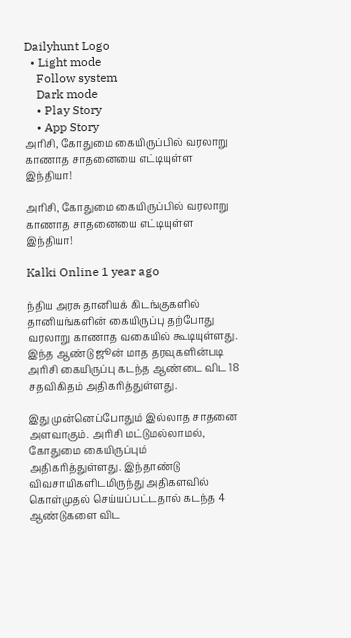Dailyhunt Logo
  • Light mode
    Follow system
    Dark mode
    • Play Story
    • App Story
அரிசி, கோதுமை கையிருப்பில் வரலாறு காணாத சாதனையை எட்டியுள்ள இந்தியா!

அரிசி, கோதுமை கையிருப்பில் வரலாறு காணாத சாதனையை எட்டியுள்ள இந்தியா!

Kalki Online 1 year ago

ந்திய அரசு தானியக் கிடங்குகளில் தானியங்களின் கையிருப்பு தற்போது வரலாறு காணாத வகையில் கூடியுள்ளது. இந்த ஆண்டு ஜூன் மாத தரவுகளின்படி அரிசி கையிருப்பு கடந்த ஆண்டை விட 18 சதவிகிதம் அதிகரித்துள்ளது.

இது முன்னெப்போதும் இல்லாத சாதனை அளவாகும். அரிசி மட்டுமல்லாமல், கோதுமை கையிருப்பும் அதிகரித்துள்ளது. இந்தாண்டு விவசாயிகளிடமிருந்து அதிகளவில் கொள்முதல் செய்யப்பட்டதால் கடந்த 4 ஆண்டுகளை விட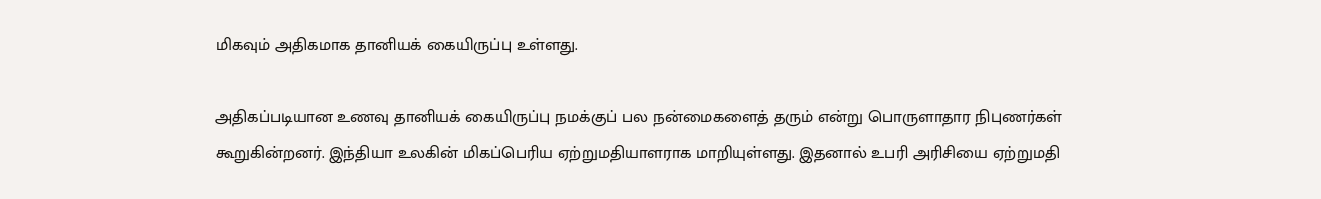மிகவும் அதிகமாக தானியக் கையிருப்பு உள்ளது.

அதிகப்படியான உணவு தானியக் கையிருப்பு நமக்குப் பல நன்மைகளைத் தரும் என்று பொருளாதார நிபுணர்கள் கூறுகின்றனர். இந்தியா உலகின் மிகப்பெரிய ஏற்றுமதியாளராக மாறியுள்ளது. இதனால் உபரி அரிசியை ஏற்றுமதி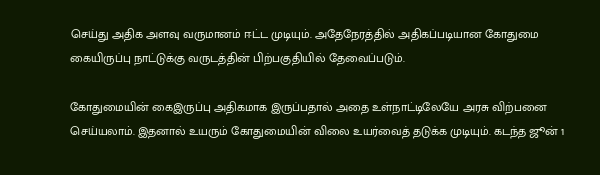செய்து அதிக அளவு வருமானம் ஈட்ட முடியும். அதேநேரத்தில் அதிகப்படியான கோதுமை கையிருப்பு நாட்டுக்கு வருடத்தின் பிற்பகுதியில் தேவைப்படும்.

கோதுமையின் கைஇருப்பு அதிகமாக இருப்பதால் அதை உள்நாட்டிலேயே அரசு விற்பனை செய்யலாம். இதனால் உயரும் கோதுமையின் விலை உயர்வைத் தடுக்க முடியும். கடந்த ஜூன் 1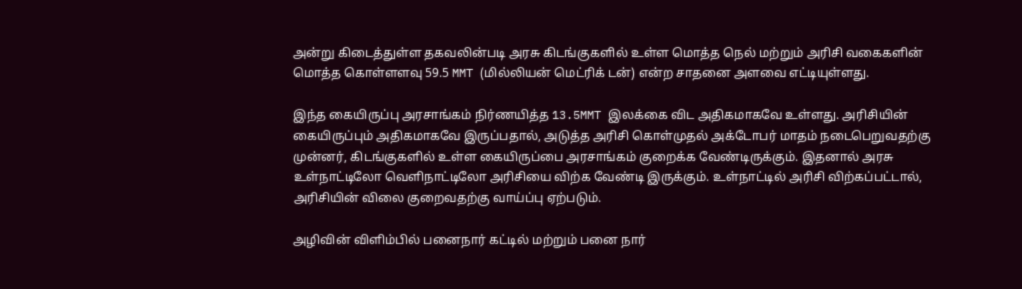அன்று கிடைத்துள்ள தகவலின்படி அரசு கிடங்குகளில் உள்ள மொத்த நெல் மற்றும் அரிசி வகைகளின் மொத்த கொள்ளளவு 59.5 MMT (மில்லியன் மெட்ரிக் டன்) என்ற சாதனை அளவை எட்டியுள்ளது.

இந்த கையிருப்பு அரசாங்கம் நிர்ணயித்த 13.5MMT இலக்கை விட அதிகமாகவே உள்ளது. அரிசியின் கையிருப்பும் அதிகமாகவே இருப்பதால், அடுத்த அரிசி கொள்முதல் அக்டோபர் மாதம் நடைபெறுவதற்கு முன்னர், கிடங்குகளில் உள்ள கையிருப்பை அரசாங்கம் குறைக்க வேண்டிருக்கும். இதனால் அரசு உள்நாட்டிலோ வெளிநாட்டிலோ அரிசியை விற்க வேண்டி இருக்கும். உள்நாட்டில் அரிசி விற்கப்பட்டால், அரிசியின் விலை குறைவதற்கு வாய்ப்பு ஏற்படும்.

அழிவின் விளிம்பில் பனைநார் கட்டில் மற்றும் பனை நார்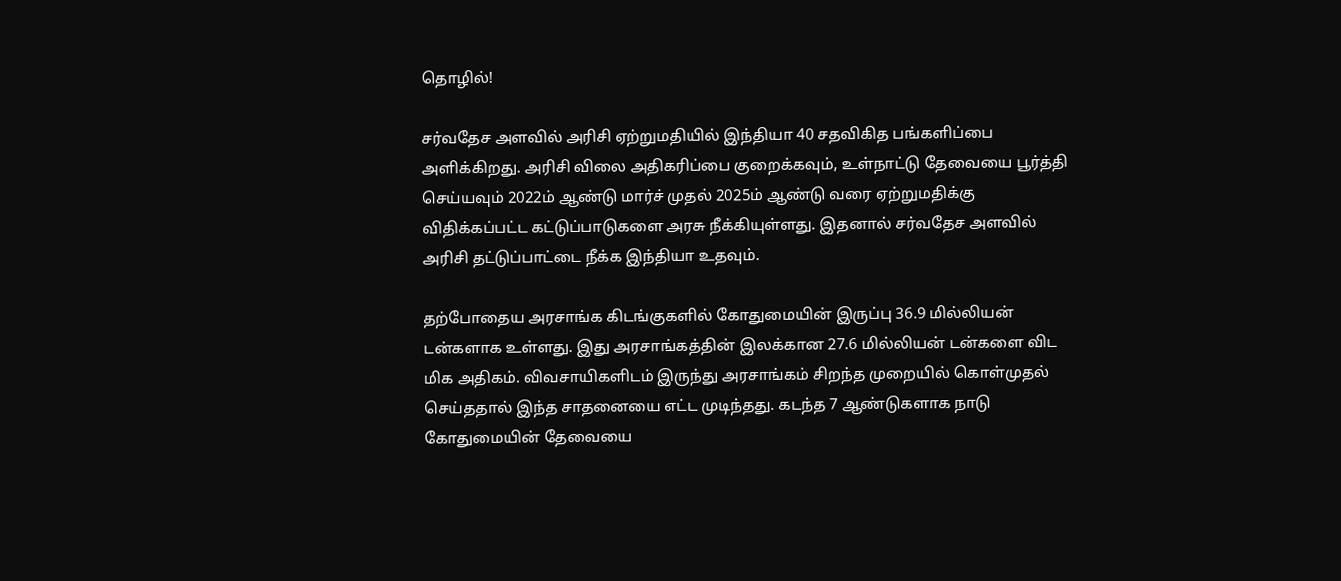தொழில்!

சர்வதேச அளவில் அரிசி ஏற்றுமதியில் இந்தியா 40 சதவிகித பங்களிப்பை அளிக்கிறது. அரிசி விலை அதிகரிப்பை குறைக்கவும், உள்நாட்டு தேவையை பூர்த்தி செய்யவும் 2022ம் ஆண்டு மார்ச் முதல் 2025ம் ஆண்டு வரை ஏற்றுமதிக்கு விதிக்கப்பட்ட கட்டுப்பாடுகளை அரசு நீக்கியுள்ளது. இதனால் சர்வதேச அளவில் அரிசி தட்டுப்பாட்டை நீக்க இந்தியா உதவும்.

தற்போதைய அரசாங்க கிடங்குகளில் கோதுமையின் இருப்பு 36.9 மில்லியன் டன்களாக உள்ளது. இது அரசாங்கத்தின் இலக்கான 27.6 மில்லியன் டன்களை விட மிக அதிகம். விவசாயிகளிடம் இருந்து அரசாங்கம் சிறந்த முறையில் கொள்முதல் செய்ததால் இந்த சாதனையை எட்ட முடிந்தது. கடந்த 7 ஆண்டுகளாக நாடு கோதுமையின் தேவையை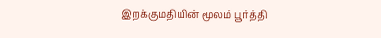இறக்குமதியின் மூலம் பூர்த்தி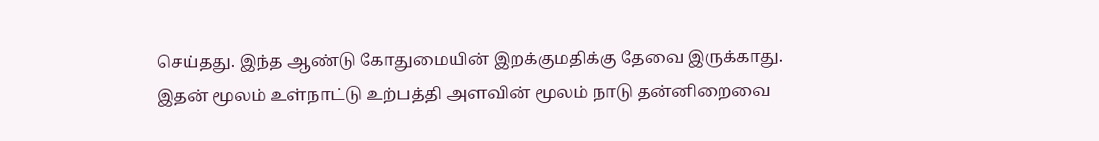செய்தது. இந்த ஆண்டு கோதுமையின் இறக்குமதிக்கு தேவை இருக்காது. இதன் மூலம் உள்நாட்டு உற்பத்தி அளவின் மூலம் நாடு தன்னிறைவை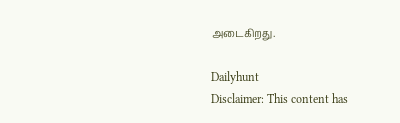அடைகிறது.

Dailyhunt
Disclaimer: This content has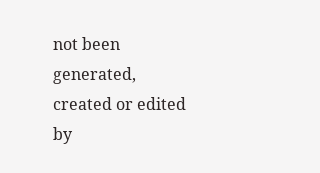not been generated, created or edited by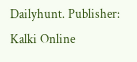Dailyhunt. Publisher: Kalki Online